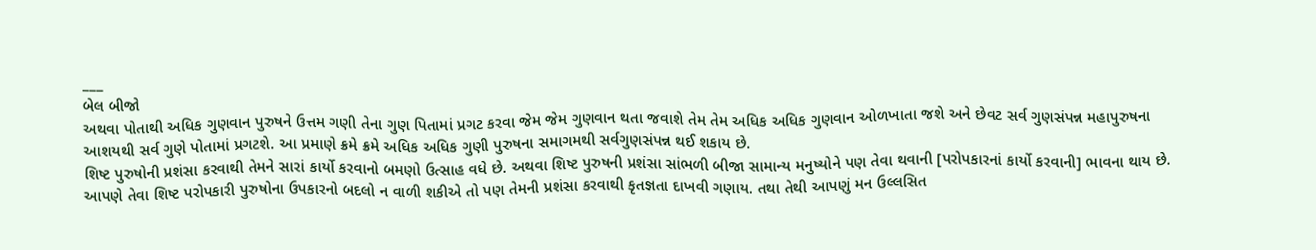___
બેલ બીજો
અથવા પોતાથી અધિક ગુણવાન પુરુષને ઉત્તમ ગણી તેના ગુણ પિતામાં પ્રગટ કરવા જેમ જેમ ગુણવાન થતા જવાશે તેમ તેમ અધિક અધિક ગુણવાન ઓળખાતા જશે અને છેવટ સર્વ ગુણસંપન્ન મહાપુરુષના આશયથી સર્વ ગુણે પોતામાં પ્રગટશે. આ પ્રમાણે ક્રમે ક્રમે અધિક અધિક ગુણી પુરુષના સમાગમથી સર્વગુણસંપન્ન થઈ શકાય છે.
શિષ્ટ પુરુષોની પ્રશંસા કરવાથી તેમને સારાં કાર્યો કરવાનો બમણો ઉત્સાહ વધે છે. અથવા શિષ્ટ પુરુષની પ્રશંસા સાંભળી બીજા સામાન્ય મનુષ્યોને પણ તેવા થવાની [પરોપકારનાં કાર્યો કરવાની] ભાવના થાય છે. આપણે તેવા શિષ્ટ પરોપકારી પુરુષોના ઉપકારનો બદલો ન વાળી શકીએ તો પણ તેમની પ્રશંસા કરવાથી કૃતજ્ઞતા દાખવી ગણાય. તથા તેથી આપણું મન ઉલ્લસિત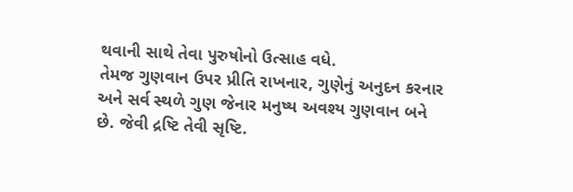થવાની સાથે તેવા પુરુષોનો ઉત્સાહ વધે.
તેમજ ગુણવાન ઉપર પ્રીતિ રાખનાર, ગુણેનું અનુદન કરનાર અને સર્વ સ્થળે ગુણ જેનાર મનુષ્ય અવશ્ય ગુણવાન બને છે. જેવી દ્રષ્ટિ તેવી સૃષ્ટિ.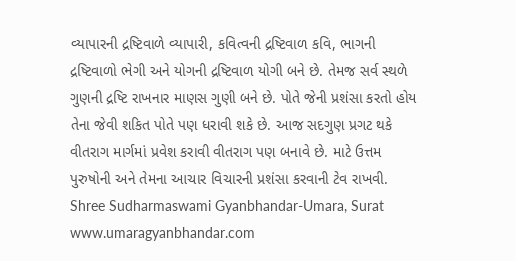વ્યાપારની દ્રષ્ટિવાળે વ્યાપારી, કવિત્વની દ્રષ્ટિવાળ કવિ, ભાગની દ્રષ્ટિવાળો ભેગી અને યોગની દ્રષ્ટિવાળ યોગી બને છે. તેમજ સર્વ સ્થળે ગુણની દ્રષ્ટિ રાખનાર માણસ ગુણી બને છે. પોતે જેની પ્રશંસા કરતો હોય તેના જેવી શકિત પોતે પણ ધરાવી શકે છે. આજ સદગુણ પ્રગટ થકે વીતરાગ માર્ગમાં પ્રવેશ કરાવી વીતરાગ પણ બનાવે છે. માટે ઉત્તમ પુરુષોની અને તેમના આચાર વિચારની પ્રશંસા કરવાની ટેવ રાખવી.
Shree Sudharmaswami Gyanbhandar-Umara, Surat
www.umaragyanbhandar.com